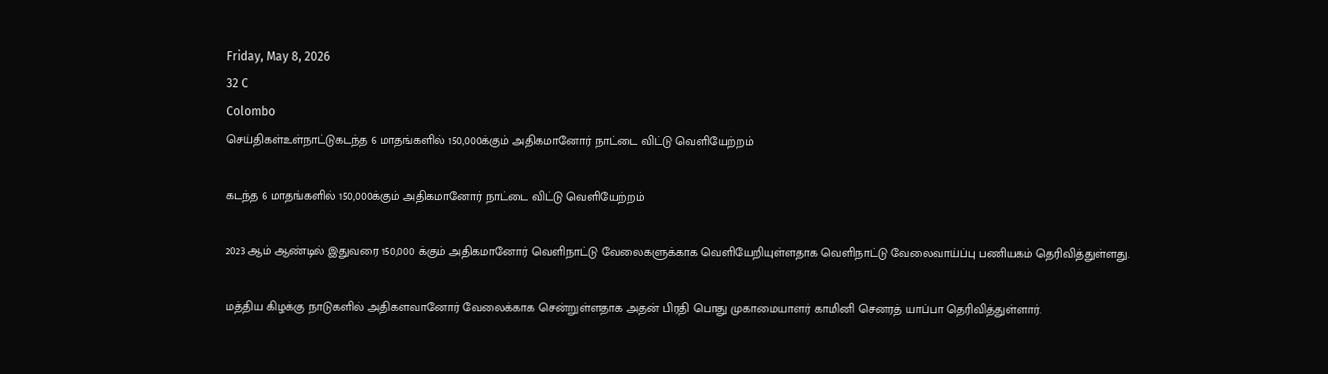Friday, May 8, 2026
32 C
Colombo
செய்திகள்உள்நாட்டுகடந்த 6 மாதங்களில் 150,000க்கும் அதிகமானோர் நாட்டை விட்டு வெளியேற்றம்

கடந்த 6 மாதங்களில் 150,000க்கும் அதிகமானோர் நாட்டை விட்டு வெளியேற்றம்

2023 ஆம் ஆண்டில் இதுவரை 150,000 க்கும் அதிகமானோர் வெளிநாட்டு வேலைகளுக்காக வெளியேறியுள்ளதாக வெளிநாட்டு வேலைவாய்ப்பு பணியகம் தெரிவித்துள்ளது.

மத்திய கிழக்கு நாடுகளில் அதிகளவானோர் வேலைக்காக சென்றுள்ளதாக அதன் பிரதி பொது முகாமையாளர் காமினி செனரத் யாப்பா தெரிவித்துள்ளார்.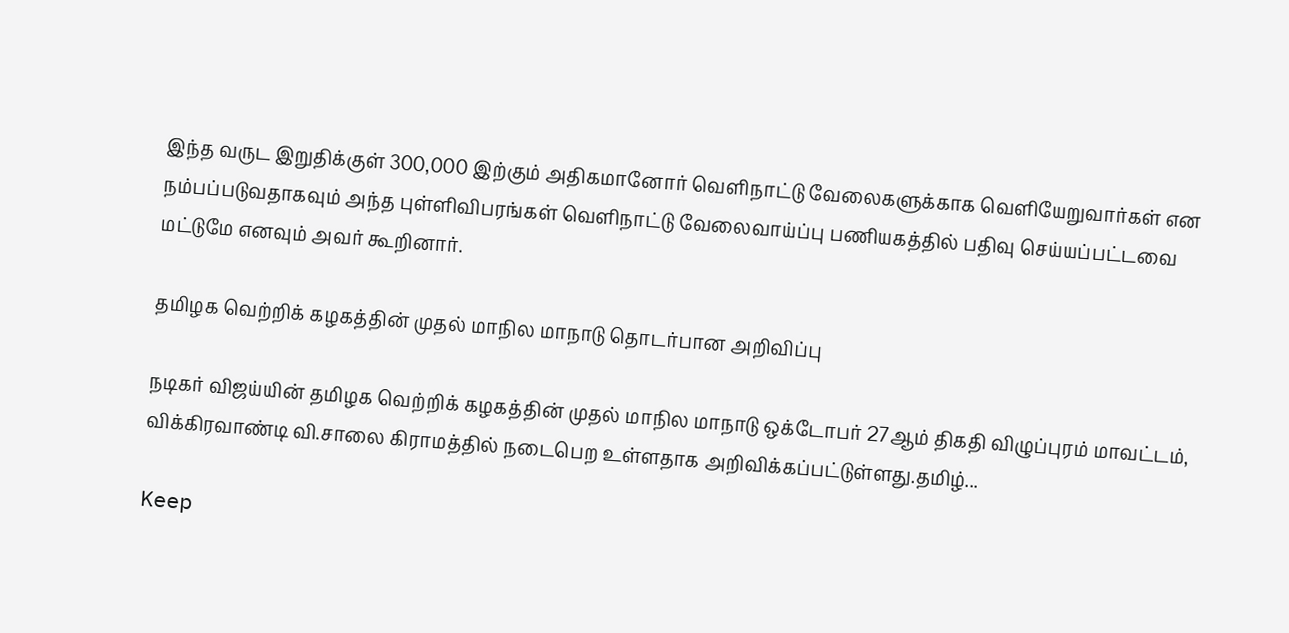இந்த வருட இறுதிக்குள் 300,000 இற்கும் அதிகமானோர் வெளிநாட்டு வேலைகளுக்காக வெளியேறுவார்கள் என நம்பப்படுவதாகவும் அந்த புள்ளிவிபரங்கள் வெளிநாட்டு வேலைவாய்ப்பு பணியகத்தில் பதிவு செய்யப்பட்டவை மட்டுமே எனவும் அவர் கூறினார்.

தமிழக வெற்றிக் கழகத்தின் முதல் மாநில மாநாடு தொடர்பான அறிவிப்பு

நடிகர் விஜய்யின் தமிழக வெற்றிக் கழகத்தின் முதல் மாநில மாநாடு ஒக்டோபர் 27ஆம் திகதி விழுப்புரம் மாவட்டம், விக்கிரவாண்டி வி.சாலை கிராமத்தில் நடைபெற உள்ளதாக அறிவிக்கப்பட்டுள்ளது.தமிழ்...

Keep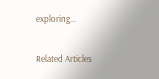exploring...

Related Articles